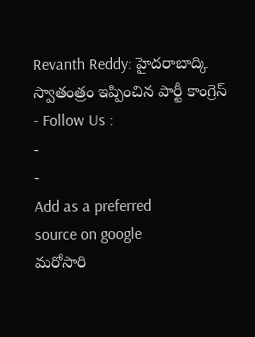Revanth Reddy: హైదరాబాద్కి స్వాతంత్రం ఇప్పించిన పార్టీ కాంగ్రెస్
- Follow Us :
-
-
Add as a preferred
source on google
మరోసారి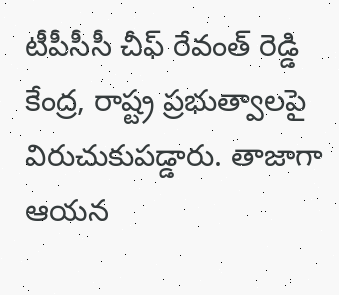టీపీసీసీ చీఫ్ రేవంత్ రెడ్డి కేంద్ర, రాష్ట్ర ప్రభుత్వాలపై విరుచుకుపడ్డారు. తాజాగా ఆయన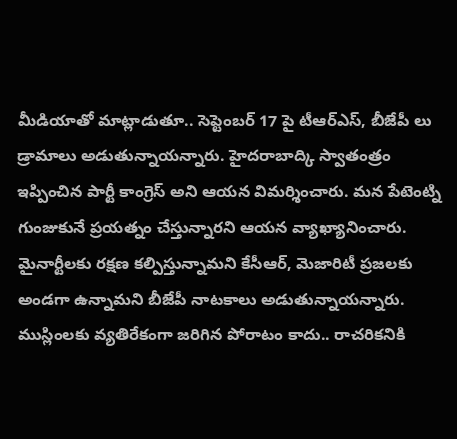మీడియాతో మాట్లాడుతూ.. సెప్టెంబర్ 17 పై టీఆర్ఎస్, బీజేపీ లు డ్రామాలు అడుతున్నాయన్నారు. హైదరాబాద్కి స్వాతంత్రం ఇప్పించిన పార్టీ కాంగ్రెస్ అని ఆయన విమర్శించారు. మన పేటెంట్ని గుంజుకునే ప్రయత్నం చేస్తున్నారని ఆయన వ్యాఖ్యానించారు. మైనార్టీలకు రక్షణ కల్పిస్తున్నామని కేసీఆర్, మెజారిటీ ప్రజలకు అండగా ఉన్నామని బీజేపీ నాటకాలు అడుతున్నాయన్నారు. ముస్లింలకు వ్యతిరేకంగా జరిగిన పోరాటం కాదు.. రాచరికనికి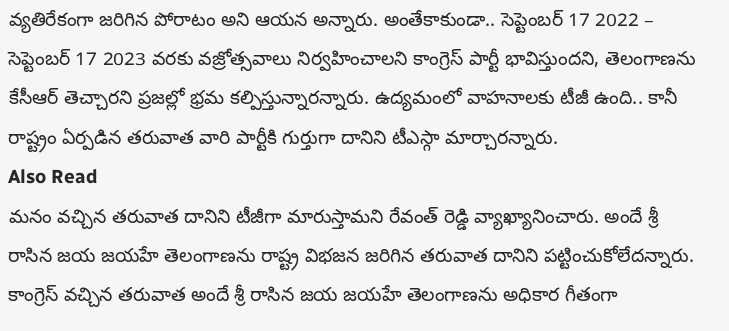వ్యతిరేకంగా జరిగిన పోరాటం అని ఆయన అన్నారు. అంతేకాకుండా.. సెప్టెంబర్ 17 2022 – సెప్టెంబర్ 17 2023 వరకు వజ్రోత్సవాలు నిర్వహించాలని కాంగ్రెస్ పార్టీ భావిస్తుందని, తెలంగాణను కేసీఆర్ తెచ్చారని ప్రజల్లో భ్రమ కల్పిస్తున్నారన్నారు. ఉద్యమంలో వాహనాలకు టీజీ ఉంది.. కానీ రాష్ట్రం ఏర్పడిన తరువాత వారి పార్టీకి గుర్తుగా దానిని టీఎస్గా మార్చారన్నారు.
Also Read
మనం వచ్చిన తరువాత దానిని టీజీగా మారుస్తామని రేవంత్ రెడ్డి వ్యాఖ్యానించారు. అందే శ్రీ రాసిన జయ జయహే తెలంగాణను రాష్ట్ర విభజన జరిగిన తరువాత దానిని పట్టించుకోలేదన్నారు. కాంగ్రెస్ వచ్చిన తరువాత అందే శ్రీ రాసిన జయ జయహే తెలంగాణను అధికార గీతంగా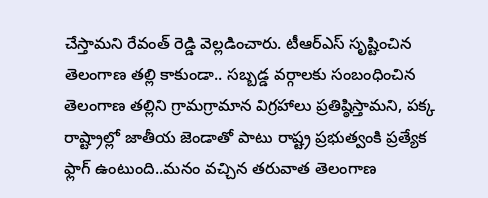చేస్తామని రేవంత్ రెడ్డి వెల్లడించారు. టీఆర్ఎస్ సృష్టించిన తెలంగాణ తల్లి కాకుండా.. సబ్బడ్డ వర్గాలకు సంబంధించిన తెలంగాణ తల్లిని గ్రామగ్రామాన విగ్రహాలు ప్రతిష్ఠిస్తామని, పక్క రాష్ట్రాల్లో జాతీయ జెండాతో పాటు రాష్ట్ర ప్రభుత్వంకి ప్రత్యేక ఫ్లాగ్ ఉంటుంది..మనం వచ్చిన తరువాత తెలంగాణ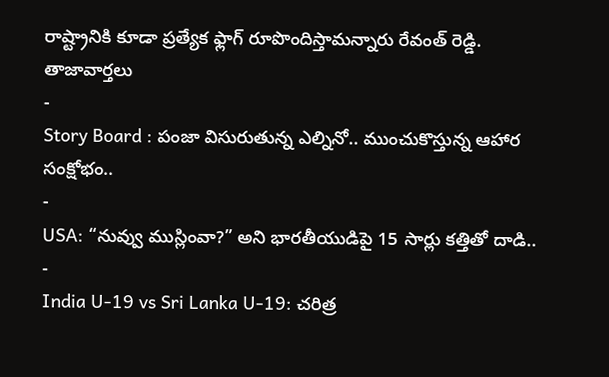రాష్ట్రానికి కూడా ప్రత్యేక ఫ్లాగ్ రూపొందిస్తామన్నారు రేవంత్ రెడ్డి.
తాజావార్తలు
-
Story Board : పంజా విసురుతున్న ఎల్నినో.. ముంచుకొస్తున్న ఆహార సంక్షోభం..
-
USA: “నువ్వు ముస్లింవా?” అని భారతీయుడిపై 15 సార్లు కత్తితో దాడి..
-
India U-19 vs Sri Lanka U-19: చరిత్ర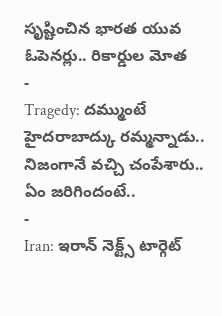సృష్టించిన భారత యువ ఓపెనర్లు.. రికార్డుల మోత
-
Tragedy: దమ్ముంటే హైదరాబాద్కు రమ్మన్నాడు.. నిజంగానే వచ్చి చంపేశారు.. ఏం జరిగిందంటే..
-
Iran: ఇరాన్ నెక్ట్స్ టార్గెట్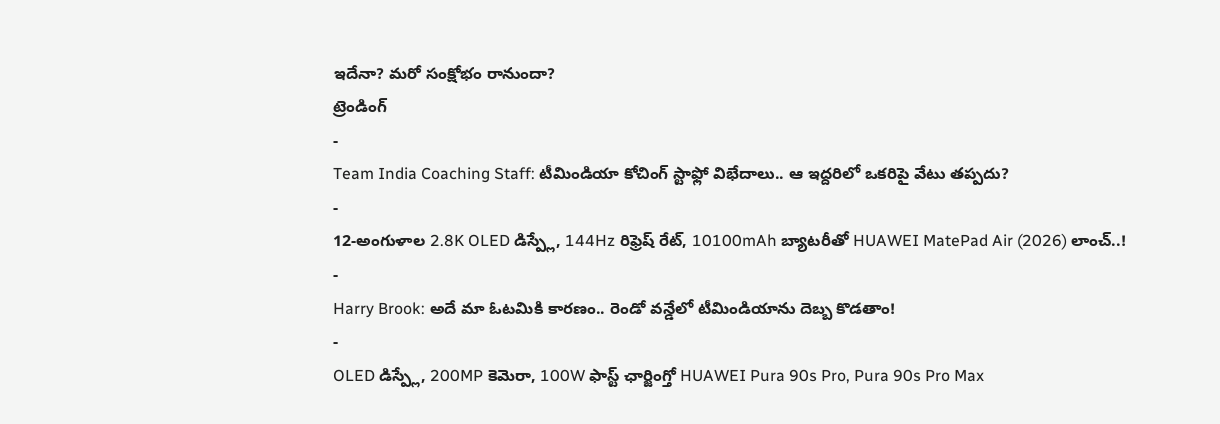ఇదేనా? మరో సంక్షోభం రానుందా?
ట్రెండింగ్
-
Team India Coaching Staff: టీమిండియా కోచింగ్ స్టాఫ్లో విభేదాలు.. ఆ ఇద్దరిలో ఒకరిపై వేటు తప్పదు?
-
12-అంగుళాల 2.8K OLED డిస్ప్లే, 144Hz రిఫ్రెష్ రేట్, 10100mAh బ్యాటరీతో HUAWEI MatePad Air (2026) లాంచ్..!
-
Harry Brook: అదే మా ఓటమికి కారణం.. రెండో వన్డేలో టీమిండియాను దెబ్బ కొడతాం!
-
OLED డిస్ప్లే, 200MP కెమెరా, 100W ఫాస్ట్ ఛార్జింగ్తో HUAWEI Pura 90s Pro, Pura 90s Pro Max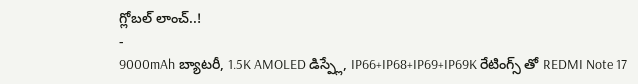గ్లోబల్ లాంచ్..!
-
9000mAh బ్యాటరీ, 1.5K AMOLED డిస్ప్లే, IP66+IP68+IP69+IP69K రేటింగ్స్ తో REDMI Note 17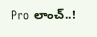Pro లాంచ్..!